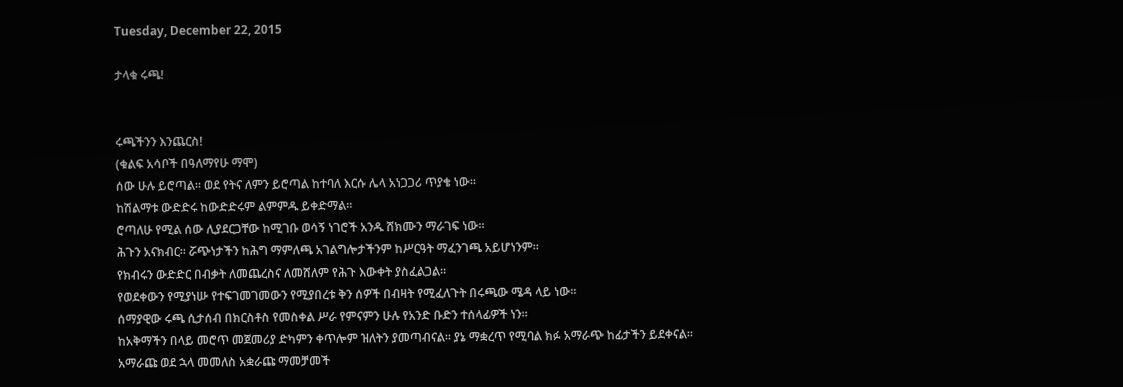Tuesday, December 22, 2015

ታላቁ ሩጫ!


ሩጫችንን እንጨርስ!
(ቁልፍ አሳቦች በዓለማየሁ ማሞ)
ሰው ሁሉ ይሮጣል። ወደ የትና ለምን ይሮጣል ከተባለ እርሱ ሌላ አነጋጋሪ ጥያቄ ነው።
ከሽልማቱ ውድድሩ ከውድድሩም ልምምዱ ይቀድማል።
ሮጣለሁ የሚል ሰው ሊያደርጋቸው ከሚገቡ ወሳኝ ነገሮች አንዱ ሸክሙን ማራገፍ ነው።
ሕጉን አናክብር። ሯጭነታችን ከሕግ ማምለጫ አገልግሎታችንም ከሥርዓት ማፈንገጫ አይሆነንም።
የክብሩን ውድድር በብቃት ለመጨረስና ለመሸለም የሕጉ እውቀት ያስፈልጋል።
የወደቀውን የሚያነሡ የተፍገመገመውን የሚያበረቱ ቅን ሰዎች በብዛት የሚፈለጉት በሩጫው ሜዳ ላይ ነው።
ሰማያዊው ሩጫ ሲታሰብ በክርስቶስ የመስቀል ሥራ የምናምን ሁሉ የአንድ ቡድን ተሰላፊዎች ነን።
ከአቅማችን በላይ መሮጥ መጀመሪያ ድካምን ቀጥሎም ዝለትን ያመጣብናል። ያኔ ማቋረጥ የሚባል ክፉ አማራጭ ከፊታችን ይደቀናል።
አማራጩ ወደ ኋላ መመለስ አቋራጩ ማመቻመች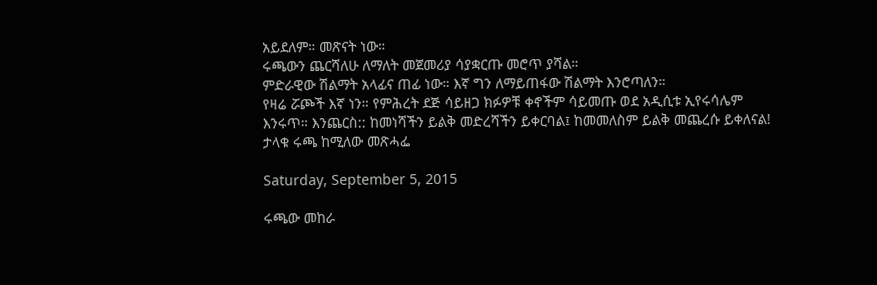አይደለም። መጽናት ነው።
ሩጫውን ጨርሻለሁ ለማለት መጀመሪያ ሳያቋርጡ መሮጥ ያሻል።
ምድራዊው ሽልማት አላፊና ጠፊ ነው። እኛ ግን ለማይጠፋው ሽልማት እንሮጣለን።
የዛሬ ሯጮች እኛ ነን። የምሕረት ደጅ ሳይዘጋ ክፉዎቹ ቀኖችም ሳይመጡ ወደ አዲሲቱ ኢየሩሳሌም እንሩጥ። እንጨርስ:: ከመነሻችን ይልቅ መድረሻችን ይቀርባል፤ ከመመለስም ይልቅ መጨረሱ ይቀለናል!
ታላቁ ሩጫ ከሚለው መጽሓፌ

Saturday, September 5, 2015

ሩጫው መከራ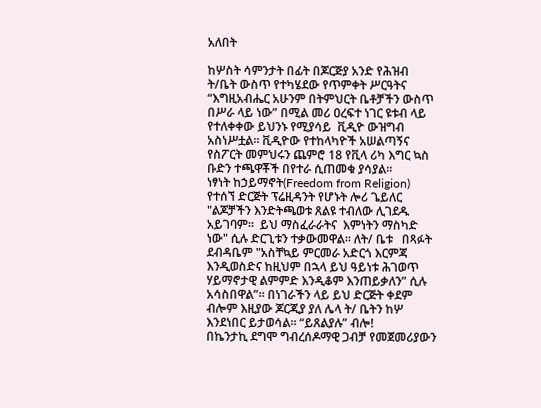አለበት

ከሦስት ሳምንታት በፊት በጆርጅያ አንድ የሕዝብ ት/ቤት ውስጥ የተካሄደው የጥምቀት ሥርዓትና “እግዚአብሔር አሁንም በትምህርት ቤቶቻችን ውስጥ በሥራ ላይ ነው” በሚል መሪ ዐረፍተ ነገር ዩቱብ ላይ የተለቀቀው ይህንኑ የሚያሳይ  ቪዲዮ ውዝግብ አስነሥቷል። ቪዲዮው የተከላካዮች አሠልጣኝና የስፖርት መምህሩን ጨምሮ 18 የቪላ ሪካ እግር ኳስ ቡድን ተጫዋቾች በየተራ ሲጠመቁ ያሳያል።
ነፃነት ከኃይማኖት(Freedom from Religion) የተሰኘ ድርጅት ፕሬዚዳንት የሆኑት ሎሪ ጌይለር "ልጆቻችን እንድትጫወቱ ጸልዩ ተብለው ሊገደዱ አይገባም።  ይህ ማስፈራራትና  እምነትን ማስካድ ነው" ሲሉ ድርጊቱን ተቃውመዋል። ለት/ ቤቱ   በጻፉት ደብዳቤም "አስቸኳይ ምርመራ አድርጎ እርምጃ እንዲወስድና ከዚህም በኋላ ይህ ዓይነቱ ሕገወጥ ሃይማኖታዊ ልምምድ እንዲቆም እንጠይቃለን” ሲሉ አሳስበዋል”። በነገራችን ላይ ይህ ድርጅት ቀደም ብሎም እዚያው ጆርጂያ ያለ ሌላ ት/ ቤትን ከሦ እንደነበር ይታወሳል። “ይጸልያሉ” ብሎ!
በኬንታኪ ደግሞ ግብረሰዶማዊ ጋብቻ የመጀመሪያውን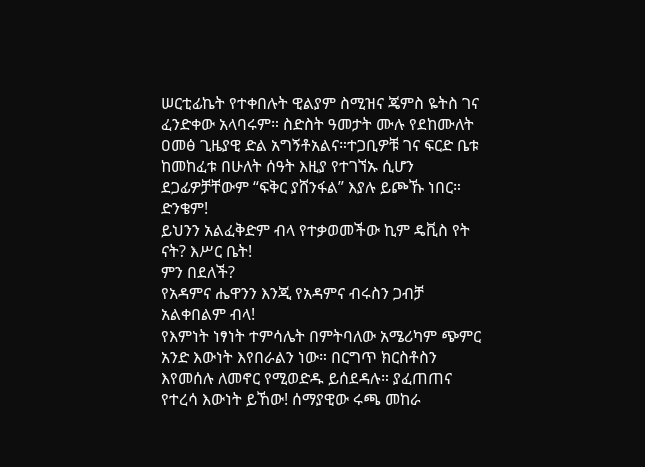ሠርቲፊኬት የተቀበሉት ዊልያም ስሚዝና ጄምስ ዬትስ ገና ፈንድቀው አላባሩም። ስድስት ዓመታት ሙሉ የደከሙለት ዐመፅ ጊዜያዊ ድል አግኝቶአልና።ተጋቢዎቹ ገና ፍርድ ቤቱ ከመከፈቱ በሁለት ሰዓት እዚያ የተገኘኡ ሲሆን ደጋፊዎቻቸውም “ፍቅር ያሸንፋል” እያሉ ይጮኹ ነበር። ድንቄም!
ይህንን አልፈቅድም ብላ የተቃወመችው ኪም ዴቪስ የት ናት? እሥር ቤት!
ምን በደለች?
የአዳምና ሔዋንን እንጂ የአዳምና ብሩስን ጋብቻ አልቀበልም ብላ!
የእምነት ነፃነት ተምሳሌት በምትባለው አሜሪካም ጭምር አንድ እውነት እየበራልን ነው። በርግጥ ክርስቶስን እየመሰሉ ለመኖር የሚወድዱ ይሰደዳሉ። ያፈጠጠና የተረሳ እውነት ይኸው! ሰማያዊው ሩጫ መከራ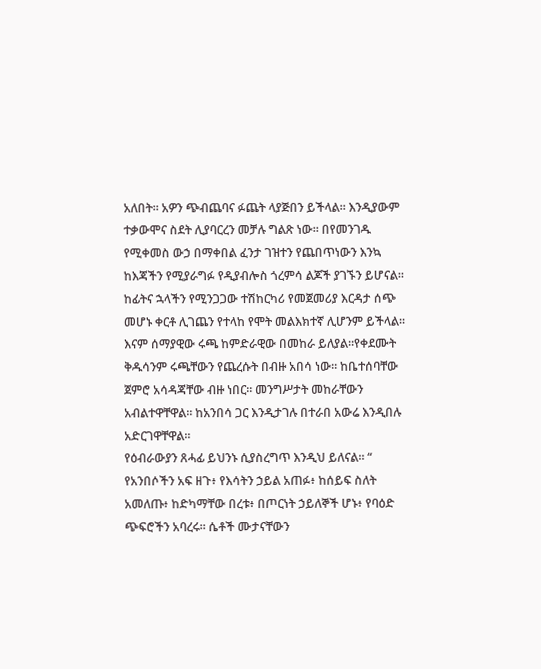አለበት። አዎን ጭብጨባና ፉጨት ላያጅበን ይችላል። እንዲያውም ተቃውሞና ስደት ሊያባርረን መቻሉ ግልጽ ነው። በየመንገዱ የሚቀመስ ውኃ በማቀበል ፈንታ ገዝተን የጨበጥነውን እንኳ ከእጃችን የሚያራግፉ የዲያብሎስ ጎረምሳ ልጆች ያገኙን ይሆናል። ከፊትና ኋላችን የሚንጋጋው ተሽከርካሪ የመጀመሪያ እርዳታ ሰጭ መሆኑ ቀርቶ ሊገጨን የተላከ የሞት መልእክተኛ ሊሆንም ይችላል። እናም ሰማያዊው ሩጫ ከምድራዊው በመከራ ይለያል።የቀደሙት ቅዱሳንም ሩጫቸውን የጨረሱት በብዙ አበሳ ነው። ከቤተሰባቸው ጀምሮ አሳዳጃቸው ብዙ ነበር። መንግሥታት መከራቸውን አብልተዋቸዋል። ከአንበሳ ጋር እንዲታገሉ በተራበ አውሬ እንዲበሉ አድርገዋቸዋል።
የዕብራውያን ጸሓፊ ይህንኑ ሲያስረግጥ እንዲህ ይለናል። “ የአንበሶችን አፍ ዘጉ፥ የእሳትን ኃይል አጠፉ፥ ከሰይፍ ስለት አመለጡ፥ ከድካማቸው በረቱ፥ በጦርነት ኃይለኞች ሆኑ፥ የባዕድ ጭፍሮችን አባረሩ። ሴቶች ሙታናቸውን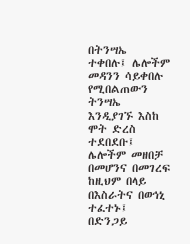በትንሣኤ ተቀበሉ፤ ሌሎችም መዳንን ሳይቀበሉ የሚበልጠውን ትንሣኤ እንዲያገኙ እስከ ሞት ድረስ ተደበደቡ፤ ሌሎችም መዘበቻ በመሆንና በመገረፍ ከዚህም በላይ በእስራትና በወኅኒ ተፈተኑ፤ በድንጋይ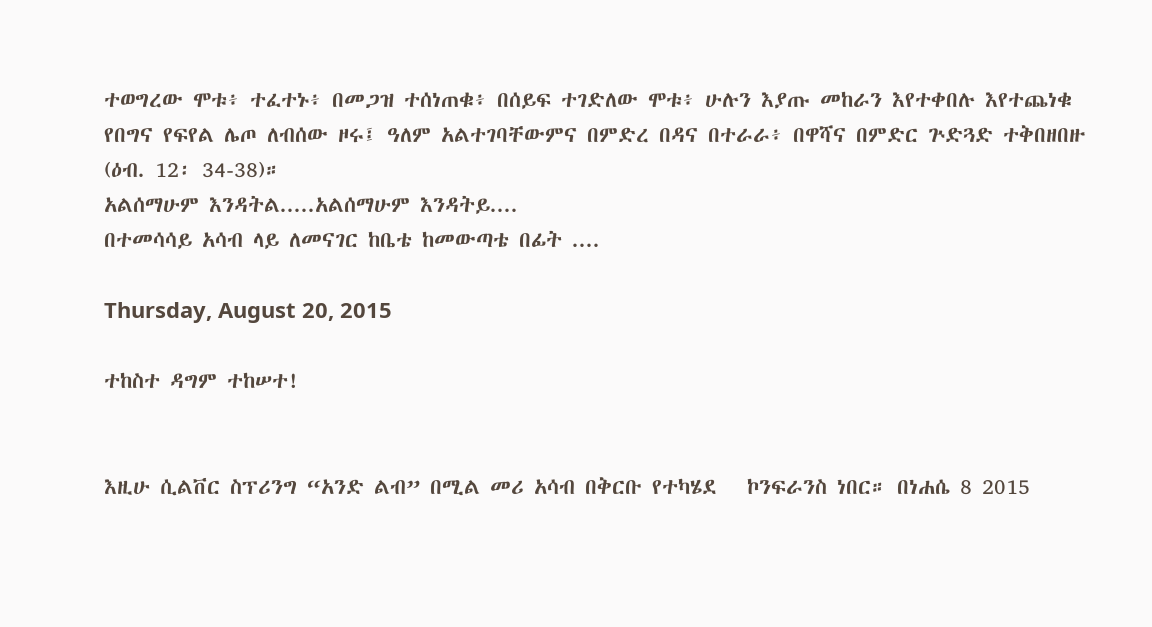ተወግረው ሞቱ፥ ተፈተኑ፥ በመጋዝ ተሰነጠቁ፥ በሰይፍ ተገድለው ሞቱ፥ ሁሉን እያጡ መከራን እየተቀበሉ እየተጨነቁ የበግና የፍየል ሌጦ ለብሰው ዞሩ፤ ዓለም አልተገባቸውምና በምድረ በዳና በተራራ፥ በዋሻና በምድር ጕድጓድ ተቅበዘበዙ (ዕብ. 12፡ 34-38)።
አልሰማሁም እንዳትል.....አልሰማሁም እንዳትይ....
በተመሳሳይ አሳብ ላይ ለመናገር ከቤቴ ከመውጣቴ በፊት ....

Thursday, August 20, 2015

ተከስተ ዳግም ተከሠተ!


እዚሁ ሲልቨር ስፕሪንግ “አንድ ልብ” በሚል መሪ አሳብ በቅርቡ የተካሄደ   ኮንፍራንስ ነበር። በነሐሴ 8 2015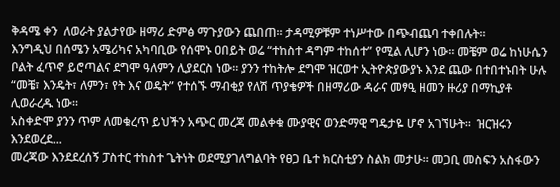ቅዳሜ ቀን  ለወራት ያልታየው ዘማሪ ድምፅ ማጉያውን ጨበጠ። ታዳሚዎቹም ተነሥተው በጭብጨባ ተቀበሉት።
እንግዲህ በሰሜን አሜሪካና አካባቢው የሰሞኑ ዐበይት ወሬ “ተከስተ ዳግም ተከሰተ” የሚል ሊሆን ነው። መቼም ወሬ ከነሁሴን ቦልት ፈጥኖ ይሮጣልና ደግሞ ዓለምን ሊያደርስ ነው። ያንን ተከትሎ ደግሞ ዝርወተ ኢትዮጵያውያኑ እንደ ጨው በተበተኑበት ሁሉ “መቼ፣ እንዴት፣ ለምን፣ የት እና ወዴት” የተሰኙ ማብቂያ የለሽ ጥያቄዎች በዘማሪው ዳራና መፃዒ ዘመን ዙሪያ በማኪያቶ ሊወራረዱ ነው።
አስቀድሞ ያንን ጥም ለመቁረጥ ይህችን አጭር መረጃ መልቀቁ ሙያዊና ወንድማዊ ግዴታዬ ሆኖ አገኘሁት።  ዝርዝሩን እንደወረደ...
መረጃው እንደደረሰኝ ፓስተር ተከስተ ጌትነት ወደሚያገለግልባት የፀጋ ቤተ ክርስቲያን ስልክ መታሁ። መጋቢ መስፍን አስፋውን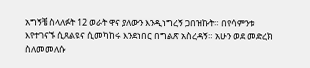አግኝቼ ስላለፉት 12 ወራት ዋና ያለውን እንዲነግረኝ ጋበዝኩት። በየሳምንቱ እየተገናኙ ሲጸልዩና ሲመካከሩ እንደነበር በግልጽ አስረዳኝ። አሁን ወደ መድረክ ስለመመለሱ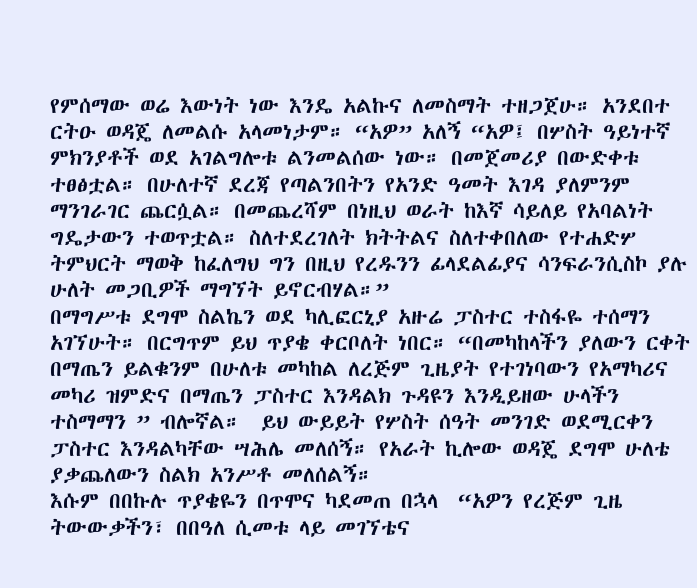የምሰማው ወሬ እውነት ነው እንዴ አልኩና ለመስማት ተዘጋጀሁ። አንደበተ ርትዑ ወዳጄ ለመልሱ አላመነታም። “አዎ” አለኝ “አዎ፤ በሦስት ዓይነተኛ ምክንያቶች ወደ አገልግሎቱ ልንመልሰው ነው። በመጀመሪያ በውድቀቱ ተፀፅቷል። በሁለተኛ ደረጃ የጣልንበትን የአንድ ዓመት እገዳ ያለምንም ማንገራገር ጨርሷል። በመጨረሻም በነዚህ ወራት ከእኛ ሳይለይ የአባልነት ግዴታውን ተወጥቷል። ስለተደረገለት ክትትልና ስለተቀበለው የተሐድሦ ትምህርት ማወቅ ከፈለግህ ግን በዚህ የረዱንን ፊላደልፊያና ሳንፍራንሲስኮ ያሉ ሁለት መጋቢዎች ማግኘት ይኖርብሃል።”
በማግሥቱ ደግሞ ስልኬን ወደ ካሊፎርኒያ አዙሬ ፓስተር ተስፋዬ ተሰማን አገኘሁት። በርግጥም ይህ ጥያቄ ቀርቦለት ነበር። “በመካከላችን ያለውን ርቀት በማጤን ይልቁንም በሁለቱ መካከል ለረጅም ጊዜያት የተገነባውን የአማካሪና መካሪ ዝምድና በማጤን ፓስተር እንዳልክ ጉዳዩን እንዲይዘው ሁላችን ተስማማን ” ብሎኛል።  ይህ ውይይት የሦስት ሰዓት መንገድ ወደሚርቀን ፓስተር እንዳልካቸው ሣሕሌ መለሰኝ። የአራት ኪሎው ወዳጄ ደግሞ ሁለቴ ያቃጨለውን ስልክ አንሥቶ መለሰልኝ።
እሱም በበኩሉ ጥያቄዬን በጥሞና ካደመጠ በኋላ  “አዎን የረጅም ጊዜ ትውውቃችን፣ በበዓለ ሲመቱ ላይ መገኘቴና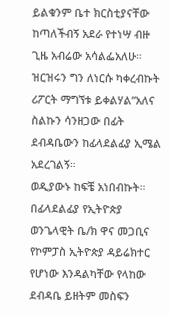ይልቁንም ቤተ ክርስቲያናቸው ከጣለችብኝ አደራ የተነሣ ብዙ ጊዜ አብሬው አሳልፌአለሁ። ዝርዝሩን ግን ለነርሱ ካቀረብኩት ሪፖርት ማግኘቱ ይቀልሃል”አለና ስልኩን ሳንዘጋው በፊት ደብዳቤውን ከፊላደልፊያ ኢሜል አደረገልኝ።
ወዲያውኑ ከፍቼ አነበብኩት።
በፊላደልፊያ የኢትዮጵያ ወንጌላዊት ቤ/ክ ዋና መጋቢና የኮምፓስ ኢትዮጵያ ዳይሬክተር የሆነው እንዳልካቸው የላከው ደብዳቤ ይዘትም መስፍን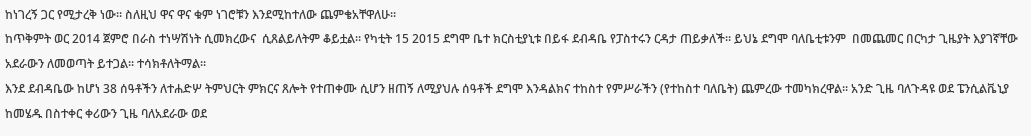ከነገረኝ ጋር የሚታረቅ ነው። ስለዚህ ዋና ዋና ቁም ነገሮቹን እንደሚከተለው ጨምቄአቸዋለሁ።
ከጥቅምት ወር 2014 ጀምሮ በራስ ተነሣሽነት ሲመክረውና  ሲጸልይለትም ቆይቷል። የካቲት 15 2015 ደግሞ ቤተ ክርስቲያኒቱ በይፋ ደብዳቤ የፓስተሩን ርዳታ ጠይቃለች። ይህኔ ደግሞ ባለቤቲቱንም  በመጨመር በርካታ ጊዜያት እያገኛቸው አደራውን ለመወጣት ይተጋል። ተሳክቶለትማል።
እንደ ደብዳቤው ከሆነ 38 ሰዓቶችን ለተሐድሦ ትምህርት ምክርና ጸሎት የተጠቀሙ ሲሆን ዘጠኝ ለሚያህሉ ሰዓቶች ደግሞ እንዳልክና ተከስተ የምሥራችን (የተከስተ ባለቤት) ጨምረው ተመካክረዋል። አንድ ጊዜ ባለጉዳዩ ወደ ፔንሲልቬኒያ ከመሄዱ በስተቀር ቀሪውን ጊዜ ባለአደራው ወደ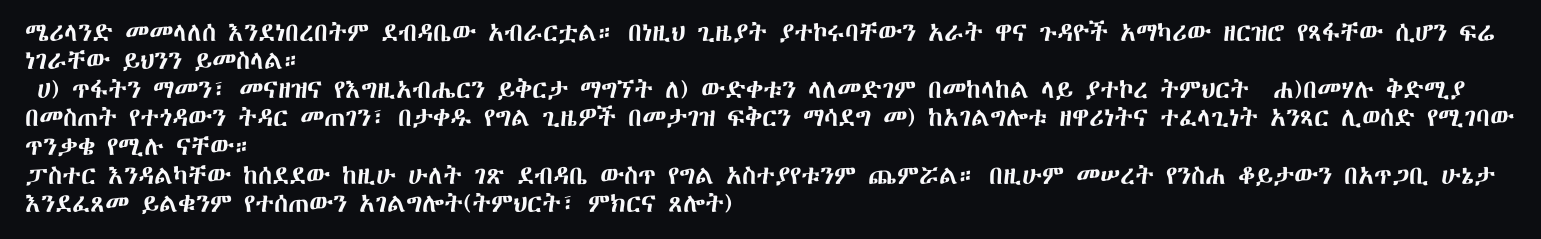ሜሪላንድ መመላለሰ እንደነበረበትም ደብዳቤው አብራርቷል። በነዚህ ጊዜያት ያተኮሩባቸውን አራት ዋና ጉዳዮች አማካሪው ዘርዝሮ የጻፋቸው ሲሆን ፍሬ ነገራቸው ይህንን ይመስላል።
 ሀ) ጥፋትን ማመን፣ መናዘዝና የእግዚአብሔርን ይቅርታ ማግኘት ለ) ውድቀቱን ላለመድገም በመከላከል ላይ ያተኮረ ትምህርት  ሐ)በመሃሉ ቅድሚያ በመስጠት የተጎዳውን ትዳር መጠገን፣ በታቀዱ የግል ጊዜዎች በመታገዝ ፍቅርን ማሳደግ መ) ከአገልግሎቱ ዘዋሪነትና ተፈላጊነት አንጻር ሊወሰድ የሚገባው ጥንቃቄ የሚሉ ናቸው።
ፓስተር እንዳልካቸው ከሰደደው ከዚሁ ሁለት ገጽ ደብዳቤ ውስጥ የግል አስተያየቱንም ጨምሯል። በዚሁም መሠረት የንስሐ ቆይታውን በአጥጋቢ ሁኔታ እንደፈጸመ ይልቁንም የተሰጠውን አገልግሎት(ትምህርት፣ ምክርና ጸሎት)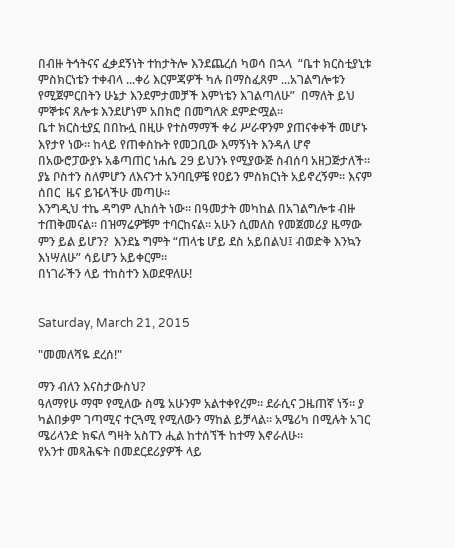በብዙ ትኅትናና ፈቃደኝነት ተከታትሎ እንደጨረሰ ካወሳ በኋላ  “ቤተ ክርስቲያኒቱ ምስክርነቴን ተቀብላ ...ቀሪ እርምጃዎች ካሉ በማስፈጸም ...አገልግሎቱን የሚጀምርበትን ሁኔታ እንደምታመቻች እምነቴን እገልጣለሁ”  በማለት ይህ ምኞቱና ጸሎቱ እንደሆነም አበክሮ በመግለጽ ደምድሟል።
ቤተ ክርስቲያኗ በበኩሏ በዚሁ የተስማማች ቀሪ ሥራዋንም ያጠናቀቀች መሆኑ እየታየ ነው። ከላይ የጠቀስኩት የመጋቢው እማኝነት እንዳለ ሆኖ  በአውሮፓውያኑ አቆጣጠር ነሐሴ 29 ይህንኑ የሚያውጅ ስብሰባ አዘጋጅታለች። ያኔ ቦስተን ስለምሆን ለእናንተ አንባቢዎቼ የዐይን ምስክርነት አይኖረኝም። እናም ሰበር  ዜና ይዤላችሁ መጣሁ።
እንግዲህ ተኬ ዳግም ሊከሰት ነው። በዓመታት መካከል በአገልግሎቱ ብዙ ተጠቅመናል። በዝማሬዎቹም ተባርከናል። አሁን ሲመለስ የመጀመሪያ ዜማው ምን ይል ይሆን?  እንደኔ ግምት “ጠላቴ ሆይ ደስ አይበልህ፤ ብወድቅ እንኳን እነሣለሁ” ሳይሆን አይቀርም።
በነገራችን ላይ ተከስተን እወደዋለሁ!


Saturday, March 21, 2015

"መመለሻዬ ደረሰ!"

ማን ብለን እናስታውስህ?
ዓለማየሁ ማሞ የሚለው ስሜ አሁንም አልተቀየረም። ደራሲና ጋዜጠኛ ነኝ። ያ ካልበቃም ገጣሚና ተርጓሚ የሚለውን ማከል ይቻላል። አሜሪካ በሚሉት አገር ሜሪላንድ ክፍለ ግዛት አስፐን ሒል ከተሰኘች ከተማ እኖራለሁ።
የአንተ መጻሕፍት በመደርደሪያዎች ላይ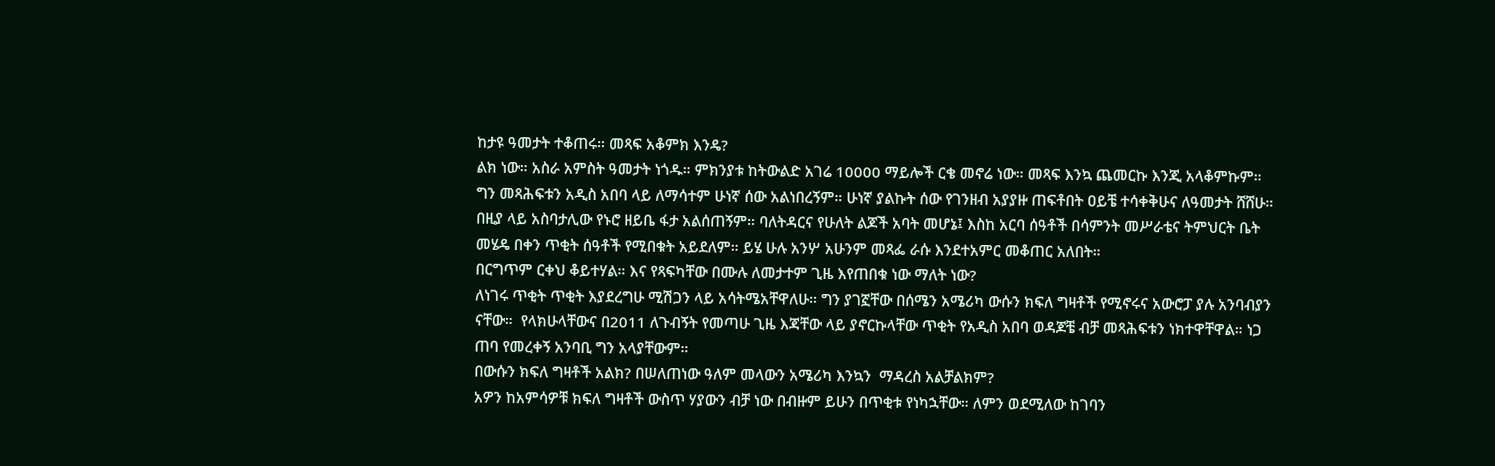ከታዩ ዓመታት ተቆጠሩ። መጻፍ አቆምክ እንዴ?
ልክ ነው። አስራ አምስት ዓመታት ነጎዱ። ምክንያቱ ከትውልድ አገሬ 10000 ማይሎች ርቄ መኖሬ ነው። መጻፍ እንኳ ጨመርኩ እንጂ አላቆምኩም። ግን መጻሕፍቱን አዲስ አበባ ላይ ለማሳተም ሁነኛ ሰው አልነበረኝም። ሁነኛ ያልኩት ሰው የገንዘብ አያያዙ ጠፍቶበት ዐይቼ ተሳቀቅሁና ለዓመታት ሸሸሁ። በዚያ ላይ አስባታሊው የኑሮ ዘይቤ ፋታ አልሰጠኝም። ባለትዳርና የሁለት ልጆች አባት መሆኔ፤ እስከ አርባ ሰዓቶች በሳምንት መሥራቴና ትምህርት ቤት መሄዴ በቀን ጥቂት ሰዓቶች የሚበቁት አይደለም። ይሄ ሁሉ አንሦ አሁንም መጻፌ ራሱ እንደተአምር መቆጠር አለበት።
በርግጥም ርቀህ ቆይተሃል። እና የጻፍካቸው በሙሉ ለመታተም ጊዜ እየጠበቁ ነው ማለት ነው?
ለነገሩ ጥቂት ጥቂት እያደረግሁ ሚሽጋን ላይ አሳትሜአቸዋለሁ። ግን ያገኟቸው በሰሜን አሜሪካ ውሱን ክፍለ ግዛቶች የሚኖሩና አውሮፓ ያሉ አንባብያን ናቸው።  የላክሁላቸውና በ2011 ለጉብኝት የመጣሁ ጊዜ እጃቸው ላይ ያኖርኩላቸው ጥቂት የአዲስ አበባ ወዳጆቼ ብቻ መጻሕፍቱን ነክተዋቸዋል። ነጋ ጠባ የመረቀኝ አንባቢ ግን አላያቸውም።
በውሱን ክፍለ ግዛቶች አልክ? በሠለጠነው ዓለም መላውን አሜሪካ እንኳን  ማዳረስ አልቻልክም?
አዎን ከአምሳዎቹ ክፍለ ግዛቶች ውስጥ ሃያውን ብቻ ነው በብዙም ይሁን በጥቂቱ የነካኋቸው። ለምን ወደሚለው ከገባን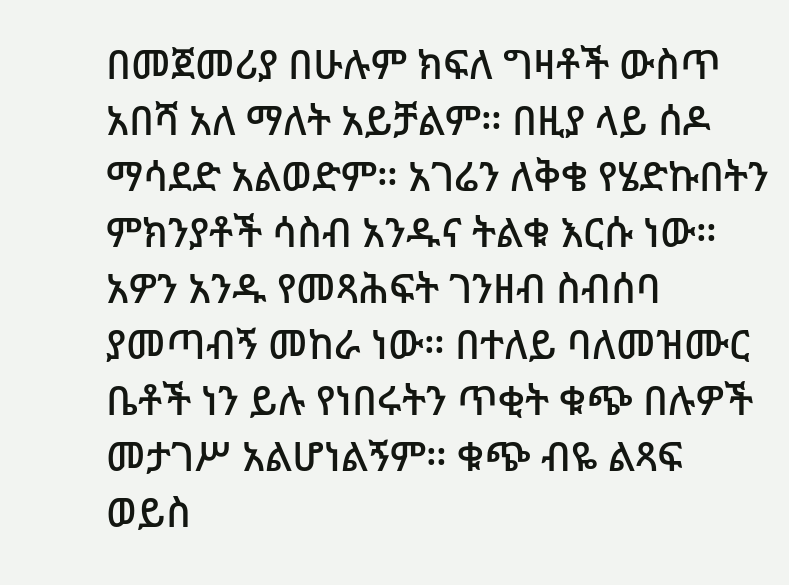በመጀመሪያ በሁሉም ክፍለ ግዛቶች ውስጥ አበሻ አለ ማለት አይቻልም። በዚያ ላይ ሰዶ ማሳደድ አልወድም። አገሬን ለቅቄ የሄድኩበትን ምክንያቶች ሳስብ አንዱና ትልቁ እርሱ ነው። አዎን አንዱ የመጻሕፍት ገንዘብ ስብሰባ ያመጣብኝ መከራ ነው። በተለይ ባለመዝሙር ቤቶች ነን ይሉ የነበሩትን ጥቂት ቁጭ በሉዎች መታገሥ አልሆነልኝም። ቁጭ ብዬ ልጻፍ ወይስ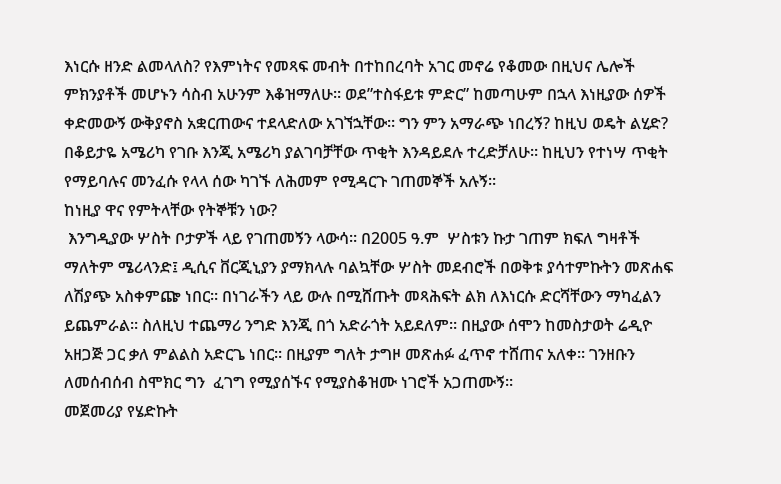እነርሱ ዘንድ ልመላለስ? የእምነትና የመጻፍ መብት በተከበረባት አገር መኖሬ የቆመው በዚህና ሌሎች ምክንያቶች መሆኑን ሳስብ አሁንም እቆዝማለሁ። ወደ”ተስፋይቱ ምድር” ከመጣሁም በኋላ እነዚያው ሰዎች ቀድመውኝ ውቅያኖስ አቋርጠውና ተደላድለው አገኘኋቸው። ግን ምን አማራጭ ነበረኝ? ከዚህ ወዴት ልሂድ? በቆይታዬ አሜሪካ የገቡ እንጂ አሜሪካ ያልገባቻቸው ጥቂት እንዳይደሉ ተረድቻለሁ። ከዚህን የተነሣ ጥቂት የማይባሉና መንፈሱ የላላ ሰው ካገኙ ለሕመም የሚዳርጉ ገጠመኞች አሉኝ።
ከነዚያ ዋና የምትላቸው የትኞቹን ነው?
 እንግዲያው ሦስት ቦታዎች ላይ የገጠመኝን ላውሳ። በ2005 ዓ.ም  ሦስቱን ኩታ ገጠም ክፍለ ግዛቶች ማለትም ሜሪላንድ፤ ዲሲና ቨርጂኒያን ያማክላሉ ባልኳቸው ሦስት መደብሮች በወቅቱ ያሳተምኩትን መጽሐፍ ለሽያጭ አስቀምጬ ነበር። በነገራችን ላይ ውሉ በሚሸጡት መጻሕፍት ልክ ለእነርሱ ድርሻቸውን ማካፈልን ይጨምራል። ስለዚህ ተጨማሪ ንግድ እንጂ በጎ አድራጎት አይደለም። በዚያው ሰሞን ከመስታወት ሬዲዮ አዘጋጅ ጋር ቃለ ምልልስ አድርጌ ነበር። በዚያም ግለት ታግዞ መጽሐፉ ፈጥኖ ተሸጠና አለቀ። ገንዘቡን ለመሰብሰብ ስሞክር ግን  ፈገግ የሚያሰኙና የሚያስቆዝሙ ነገሮች አጋጠሙኝ።
መጀመሪያ የሄድኩት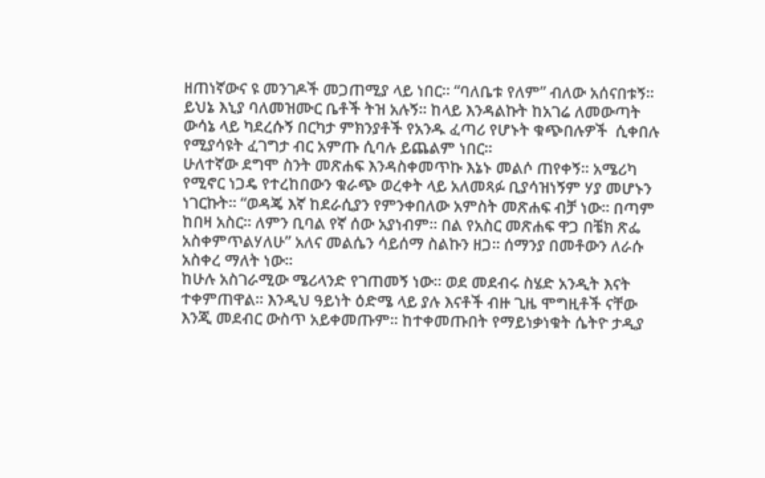ዘጠነኛውና ዩ መንገዶች መጋጠሚያ ላይ ነበር። “ባለቤቱ የለም” ብለው አሰናበቱኝ። ይህኔ እኒያ ባለመዝሙር ቤቶች ትዝ አሉኝ። ከላይ እንዳልኩት ከአገሬ ለመውጣት ውሳኔ ላይ ካደረሱኝ በርካታ ምክንያቶች የአንዱ ፈጣሪ የሆኑት ቁጭበሉዎች  ሲቀበሉ የሚያሳዩት ፈገግታ ብር አምጡ ሲባሉ ይጨልም ነበር።
ሁለተኛው ደግሞ ስንት መጽሐፍ እንዳስቀመጥኩ እኔኑ መልሶ ጠየቀኝ። አሜሪካ የሚኖር ነጋዴ የተረከበውን ቁራጭ ወረቀት ላይ አለመጻፉ ቢያሳዝነኝም ሃያ መሆኑን ነገርኩት። “ወዳጄ እኛ ከደራሲያን የምንቀበለው አምስት መጽሐፍ ብቻ ነው። በጣም ከበዛ አስር። ለምን ቢባል የኛ ሰው አያነብም። በል የአስር መጽሐፍ ዋጋ በቼክ ጽፌ አስቀምጥልሃለሁ” አለና መልሴን ሳይሰማ ስልኩን ዘጋ። ሰማንያ በመቶውን ለራሱ አስቀረ ማለት ነው።
ከሁሉ አስገራሚው ሜሪላንድ የገጠመኝ ነው። ወደ መደብሩ ስሄድ አንዲት እናት ተቀምጠዋል። እንዲህ ዓይነት ዕድሜ ላይ ያሉ እናቶች ብዙ ጊዜ ሞግዚቶች ናቸው እንጂ መደብር ውስጥ አይቀመጡም። ከተቀመጡበት የማይነቃነቁት ሴትዮ ታዲያ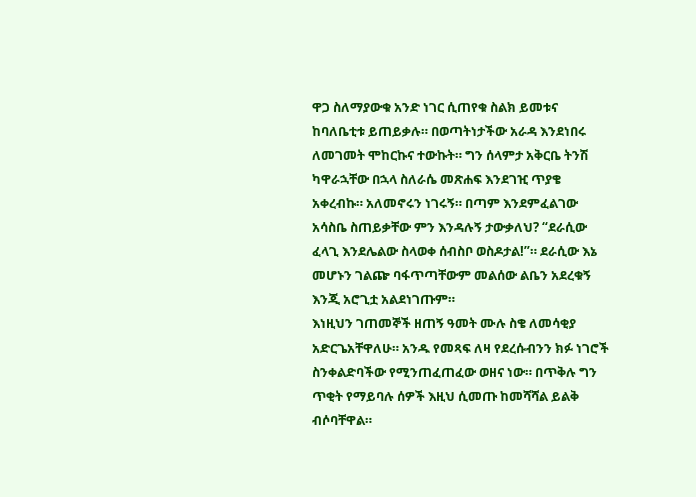ዋጋ ስለማያውቁ አንድ ነገር ሲጠየቁ ስልክ ይመቱና ከባለቤቲቱ ይጠይቃሉ። በወጣትነታችው አራዳ እንደነበሩ ለመገመት ሞከርኩና ተውኩት። ግን ሰላምታ አቅርቤ ትንሽ ካዋራኋቸው በኋላ ስለራሴ መጽሐፍ እንደገዢ ጥያቄ አቀረብኩ። አለመኖሩን ነገሩኝ። በጣም እንደምፈልገው አሳስቤ ስጠይቃቸው ምን እንዳሉኝ ታውቃለህ? “ደራሲው ፈላጊ እንደሌልው ስላወቀ ሰብስቦ ወስዶታል!”። ደራሲው እኔ መሆኑን ገልጬ ባፋጥጣቸውም መልሰው ልቤን አደረቁኝ እንጂ አሮጊቷ አልደነገጡም።
እነዚህን ገጠመኞች ዘጠኝ ዓመት ሙሉ ስቄ ለመሳቂያ አድርጌአቸዋለሁ። አንዱ የመጻፍ ለዛ የደረሱብንን ክፉ ነገሮች ስንቀልድባችው የሚንጠፈጠፈው ወዘና ነው። በጥቅሉ ግን ጥቂት የማይባሉ ሰዎች እዚህ ሲመጡ ከመሻሻል ይልቅ ብሶባቸዋል።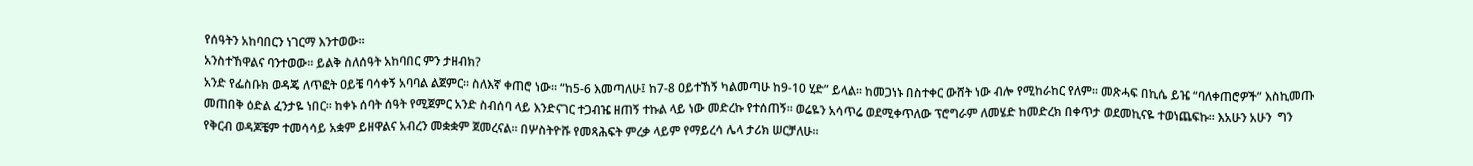የሰዓትን አከባበርን ነገርማ እንተወው።
አንስተኸዋልና ባንተወው። ይልቅ ስለሰዓት አከባበር ምን ታዘብክ?
አንድ የፌስቡክ ወዳጄ ለጥፎት ዐይቼ ባሳቀኝ አባባል ልጀምር። ስለእኛ ቀጠሮ ነው። “ከ5-6 እመጣለሁ፤ ከ7-8 ዐይተኸኝ ካልመጣሁ ከ9-10 ሂድ” ይላል። ከመጋነኑ በስተቀር ውሸት ነው ብሎ የሚከራከር የለም። መጽሓፍ በኪሴ ይዤ “ባለቀጠሮዎች” እስኪመጡ መጠበቅ ዕድል ፈንታዬ ነበር። ከቀኑ ሰባት ሰዓት የሚጀምር አንድ ስብሰባ ላይ እንድናገር ተጋብዤ ዘጠኝ ተኩል ላይ ነው መድረኩ የተሰጠኝ። ወሬዬን አሳጥሬ ወደሚቀጥለው ፕሮግራም ለመሄድ ከመድረክ በቀጥታ ወደመኪናዬ ተወነጨፍኩ። እአሁን አሁን  ግን የቅርብ ወዳጆቼም ተመሳሳይ አቋም ይዘዋልና አብረን መቋቋም ጀመረናል። በሦስትዮሹ የመጻሕፍት ምረቃ ላይም የማይረሳ ሌላ ታሪክ ሠርቻለሁ።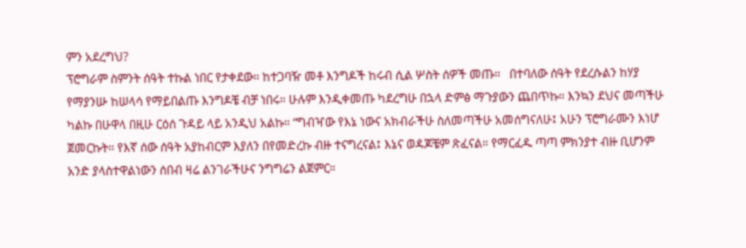ምን አደረግህ?
ፕሮግራም ስምንት ሰዓት ተኩል ነበር የታቀደው። ከተጋባዥ መቶ እንግዶች ከሩብ ሲል ሦስት ሰዎች መጡ።   በተባለው ሰዓት የደረሱልን ከሃያ የማያንሡ ከሠላሳ የማይበልጡ እንግዶቼ ብቻ ነበሩ። ሁሉም እንዲቀመጡ ካደረግሁ በኋላ ድምፅ ማጉያውን ጨበጥኩ። እንኳን ደህና መጣችሁ ካልኩ በሁዋላ በዚሁ ርዕሰ ጉዳይ ላይ አንዲህ አልኩ። “ግብዣው የእኔ ነውና አክብራችሁ ስለመጣችሁ አመሰግናለሁ፤ አሁን ፕሮግራሙን እነሆ ጀመርኩት። የእኛ ሰው ሰዓት አያከብርም እያለን በየመድረኩ ብዙ ተናግረናል፤ እኔና ወዳጆቼም ጽፈናል። የማርፈዱ ጣጣ ምክንያተ ብዙ ቢሆንም አንድ ያላስተዋልነውን ሰበብ ዛሬ ልንገራችሁና ንግግሬን ልጀምር።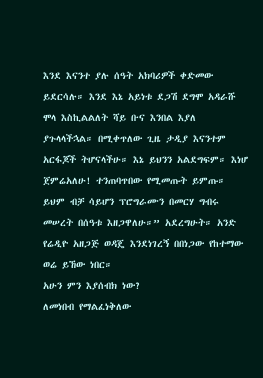እንደ እናንተ ያሉ ሰዓት አክባሪዎች ቀድመው ይደርሳሉ። እንደ እኔ አይነቱ ደጋሽ ደግሞ አዳራሹ ሞላ እስኪልልለት ሻይ ቡና እንበል እያለ ያጉላላችኋል። በሚቀጥለው ጊዜ ታዲያ እናንተም አርፋጆች ትሆናላችሁ። እኔ ይህንን አልደግፍም። እነሆ ጀምሬአለሁ! ተንጠባጥበው የሚመጡት ይምጡ። ይህም ብቻ ሳይሆን ፕሮግራሙን በመርሃ ግብሩ መሠረት በሰዓቱ እዘጋዋለሁ።” አደረግሁት። አንድ የሬዲዮ አዘጋጅ ወዳጄ እንደነገረኝ በበነጋው የከተማው ወሬ ይኸው ነበር።
አሁን ምን እያሰብክ ነው?
ለመነበብ የማልፈነቅለው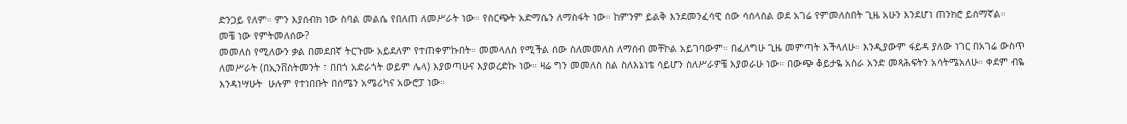ድንጋይ የለም። ምን እያሰብክ ነው ስባል መልሴ የበለጠ ለመሥራት ነው። የስርጭት አድማሴን ለማስፋት ነው። ከምንም ይልቅ እንደመንፈሳዊ ሰው ሳሰላስል ወደ አገሬ የምመለስበት ጊዜ አሁን እንደሆነ ጠንክሮ ይሰማኛል።
መቼ ነው የምትመለሰው?
መመለስ የሚለውን ቃል በመደበኛ ትርጉሙ አይደለም የተጠቀምኩበት። መመላለስ የሚችል ሰው ስለመመለስ ለማሰብ መቸኮል አይገባውም። በፈለግሁ ጊዜ መምጣት እችላለሁ። እንዲያውም ፋይዳ ያለው ነገር በአገሬ ውስጥ ለመሥራት (በኢንቨስትመንት ፣ በበጎ አድራጎት ወይም ሌላ) እያወጣሁና እያወረድኩ ነው። ዛሬ ግን መመለስ ስል ስለእኔነቴ ሳይሆን ስለሥራዎቼ እያወራሁ ነው። በውጭ ቆይታዬ አስራ አንድ መጻሕፍትን አሳትሜአለሁ። ቀደም ብዬ እንዳነሣሁት  ሁሉም የተነበቡት በሰሜን አሜሪካና አውሮፓ ነው።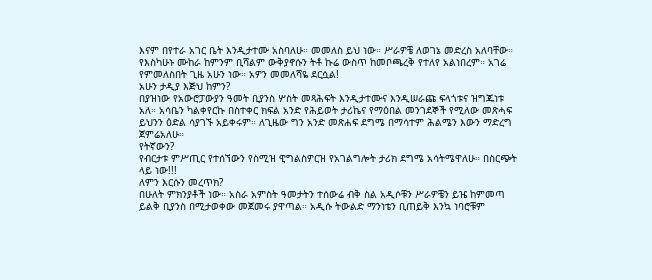እናም በየተራ አገር ቤት እንዲታተሙ አስባለሁ። መመለስ ይህ ነው። ሥራዎቼ ለወገኔ መድረስ አለባቸው። የእስካሁኑ ሙከራ ከምንም ቢሻልም ውቅያኖሱን ትቶ ኩሬ ውስጥ ከመቦጫረቅ የተለየ አልነበረም። አገሬ የምመለስበት ጊዜ አሁን ነው። አዎን መመለሻዬ ደርሷል!
አሁን ታዲያ እጅህ ከምን?
በያዝነው የአውሮፓውያን ዓመት ቢያንስ ሦስት መጻሕፍት እንዲታተሙና እንዲሠራጩ ፍላጎቱና ዝግጁነቱ አለ። አሳቤን ካልቀየርኩ በስተቀር ክፍል አንድ የሕይወት ታሪኬና የማዕበል መንገደኞች የሚለው መጽሓፍ ይህንን ዕድል ሳያገኙ አይቀሩም። ለጊዜው ግን አንድ መጽሐፍ ደግሜ በማሳተም ሕልሜን እውን ማድረግ ጀምሬአለሁ።
የትኛውን?
የብርታቱ ምሥጢር የተሰኘውን የስሚዝ ዊግልስዎርዝ የአገልግሎት ታሪክ ደግሜ አሳትሜዋለሁ። በስርጭት ላይ ነው!!!
ለምን እርሱን መረጥክ?
በሁለት ምክንያቶች ነው። አስራ አምስት ዓመታትን ተሰውሬ ብቅ ስል አዲሶቹን ሥራዎቼን ይዤ ከምመጣ ይልቅ ቢያንስ በሚታወቀው መጀመሩ ያዋጣል። አዲሱ ትውልድ ማንነቴን ቢጠይቅ እንኳ ነባሮቹም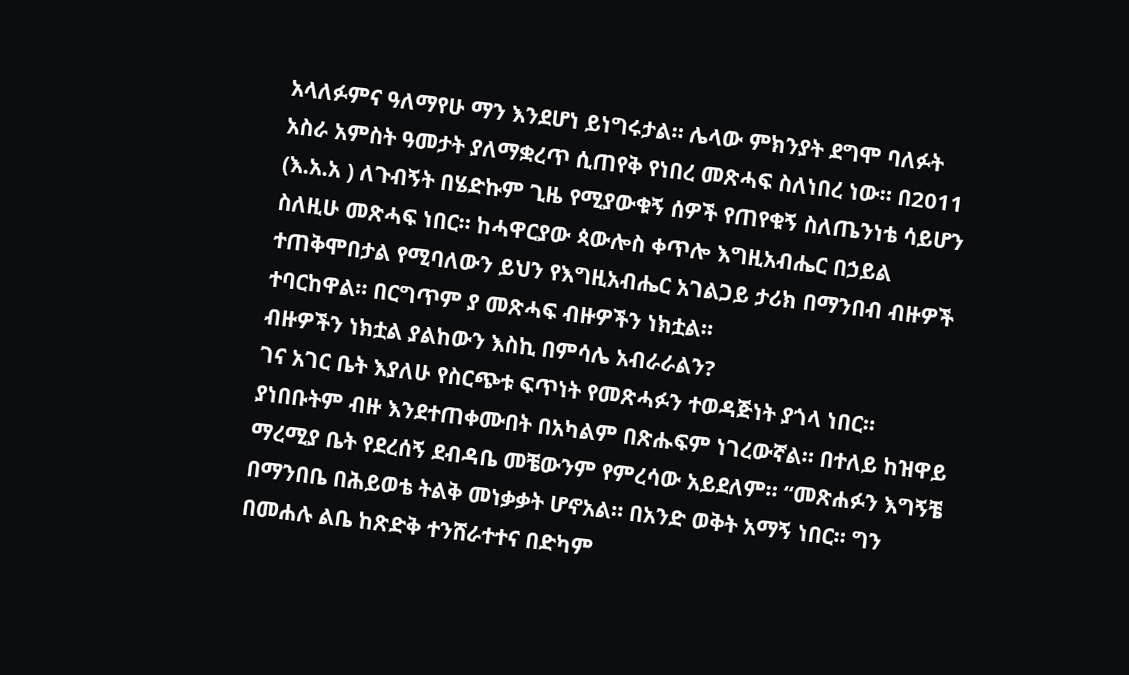አላለፉምና ዓለማየሁ ማን እንደሆነ ይነግሩታል። ሌላው ምክንያት ደግሞ ባለፉት አስራ አምስት ዓመታት ያለማቋረጥ ሲጠየቅ የነበረ መጽሓፍ ስለነበረ ነው። በ2011 (እ.አ.አ ) ለጉብኝት በሄድኩም ጊዜ የሚያውቁኝ ሰዎች የጠየቁኝ ስለጤንነቴ ሳይሆን ስለዚሁ መጽሓፍ ነበር። ከሓዋርያው ጳውሎስ ቀጥሎ እግዚአብሔር በኃይል ተጠቅሞበታል የሚባለውን ይህን የእግዚአብሔር አገልጋይ ታሪክ በማንበብ ብዙዎች ተባርከዋል። በርግጥም ያ መጽሓፍ ብዙዎችን ነክቷል።
ብዙዎችን ነክቷል ያልከውን እስኪ በምሳሌ አብራራልን?
ገና አገር ቤት እያለሁ የስርጭቱ ፍጥነት የመጽሓፉን ተወዳጅነት ያጎላ ነበር። ያነበቡትም ብዙ እንደተጠቀሙበት በአካልም በጽሑፍም ነገረውኛል። በተለይ ከዝዋይ ማረሚያ ቤት የደረሰኝ ደብዳቤ መቼውንም የምረሳው አይደለም። “መጽሐፉን እግኝቼ በማንበቤ በሕይወቴ ትልቅ መነቃቃት ሆኖአል። በአንድ ወቅት አማኝ ነበር። ግን በመሐሉ ልቤ ከጽድቅ ተንሸራተተና በድካም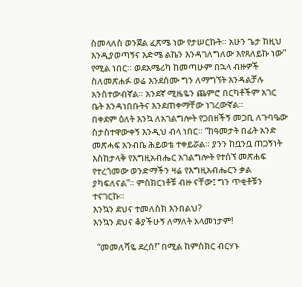ስመላለስ ወንጀል ፈጽሜ ነው የታሠርኩት። አሁን ጌታ ከዚህ እንዲያወጣኝና እድሜ ልኬን እንዳገለግለው እየጸለይኩ ነው” የሚል ነበር። ወደአሜሪካ ከመጣሁም በኋላ ብዙዎች ስለመጽሐፉ ወሬ እንደሰሙ ግን ለማግኘት እንዳልቻሉ አንስተውብኛል። አንደኛ ሚዜዬን ጨምሮ በርካቶችም አገር ቤት እንዳነበቡትና እንደጠቀማቸው ነገረውኛል።
በቀደም ዕለት እንኳ ለአገልግሎት የጋበዘችኝ መጋቢ ለጉባዔው ስታስተዋውቀኝ እንዲህ ብላ ነበር። “ከዓመታት በፊት አንድ መጽሓፍ አንብቤ ሕይወቴ ተቀይሯል። ያንን ከቧንቧ ጠጋኝነት እስከታላቅ የእግዚአብሔር አገልግሎት የተሰኘ መጽሐፍ የተረጎመው ወንድማችን ዛሬ የእግዚአብሔርን ቃል ያካፍለናል”። ምስክርነቶቹ ብዙ ናቸው፤ ግን ጥቂቶቹን ተናገርኩ።
እንኳን ደህና ተመለስክ እንበልህ?
እንኳን ደህና ቆያችሁኝ ለማለት አላመነታም!

  “መመለሻዬ ደረሰ!” በሚል ከምስክር ብርሃኑ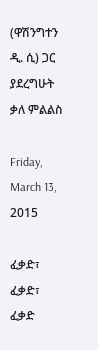(ዋሽንግተን ዲ. ሲ) ጋር ያደረግሁት ቃለ ምልልስ

Friday, March 13, 2015

ፈቃድ፣ ፈቃድ፣ ፈቃድ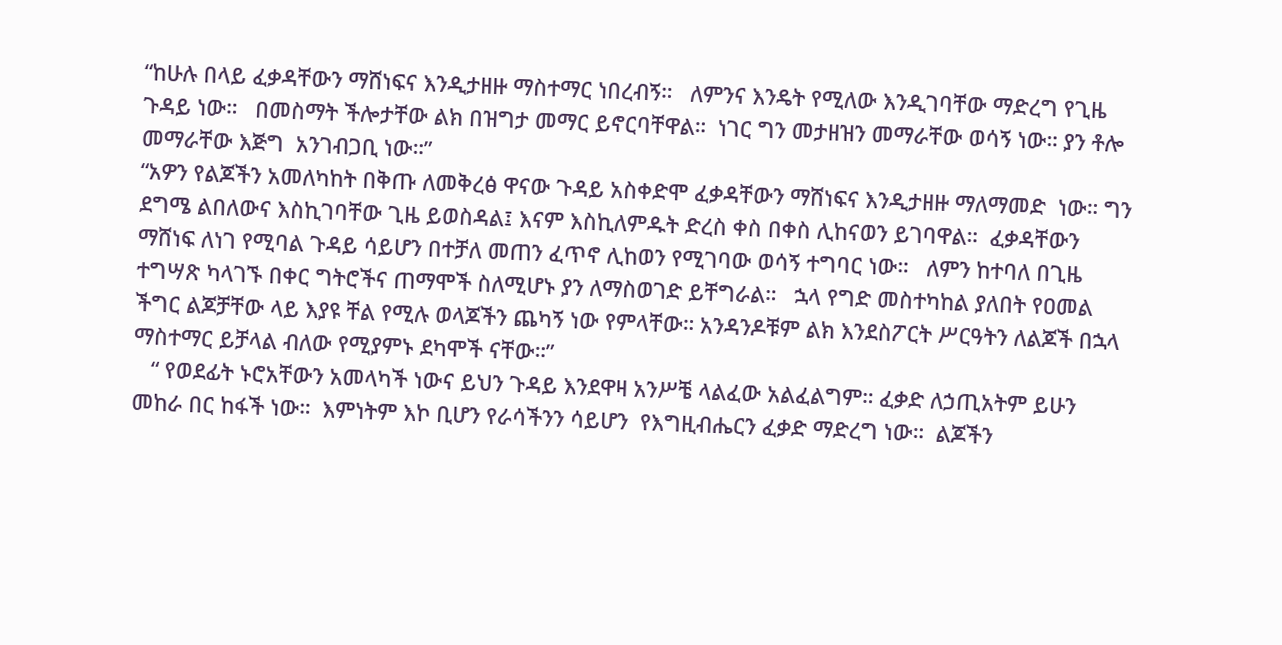“ከሁሉ በላይ ፈቃዳቸውን ማሸነፍና እንዲታዘዙ ማስተማር ነበረብኝ።   ለምንና እንዴት የሚለው እንዲገባቸው ማድረግ የጊዜ ጉዳይ ነው።   በመስማት ችሎታቸው ልክ በዝግታ መማር ይኖርባቸዋል።  ነገር ግን መታዘዝን መማራቸው ወሳኝ ነው። ያን ቶሎ መማራቸው እጅግ  አንገብጋቢ ነው።”
“አዎን የልጆችን አመለካከት በቅጡ ለመቅረፅ ዋናው ጉዳይ አስቀድሞ ፈቃዳቸውን ማሸነፍና እንዲታዘዙ ማለማመድ  ነው። ግን ደግሜ ልበለውና እስኪገባቸው ጊዜ ይወስዳል፤ እናም እስኪለምዱት ድረስ ቀስ በቀስ ሊከናወን ይገባዋል።  ፈቃዳቸውን ማሸነፍ ለነገ የሚባል ጉዳይ ሳይሆን በተቻለ መጠን ፈጥኖ ሊከወን የሚገባው ወሳኝ ተግባር ነው።   ለምን ከተባለ በጊዜ ተግሣጽ ካላገኙ በቀር ግትሮችና ጠማሞች ስለሚሆኑ ያን ለማስወገድ ይቸግራል።   ኋላ የግድ መስተካከል ያለበት የዐመል ችግር ልጆቻቸው ላይ እያዩ ቸል የሚሉ ወላጆችን ጨካኝ ነው የምላቸው። አንዳንዶቹም ልክ እንደስፖርት ሥርዓትን ለልጆች በኋላ ማስተማር ይቻላል ብለው የሚያምኑ ደካሞች ናቸው።”
   “ የወደፊት ኑሮአቸውን አመላካች ነውና ይህን ጉዳይ እንደዋዛ አንሥቼ ላልፈው አልፈልግም። ፈቃድ ለኃጢአትም ይሁን መከራ በር ከፋች ነው።  እምነትም እኮ ቢሆን የራሳችንን ሳይሆን  የእግዚብሔርን ፈቃድ ማድረግ ነው።  ልጆችን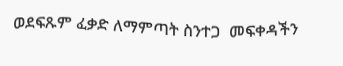ወደፍጹም ፈቃድ ለማምጣት ስንተጋ  መፍቀዳችን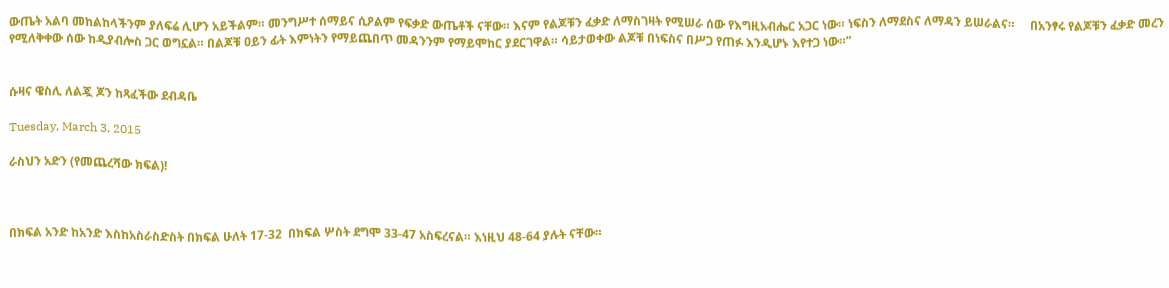ውጤት አልባ መከልከላችንም ያለፍሬ ሊሆን አይችልም። መንግሥተ ሰማይና ሲዖልም የፍቃድ ውጤቶች ናቸው። እናም የልጆቹን ፈቃድ ለማስገዛት የሚሠራ ሰው የእግዚአብሔር አጋር ነው። ነፍስን ለማደስና ለማዳን ይሠራልና።     በአንፃሩ የልጆቹን ፈቃድ መረን የሚለቅቀው ሰው ከዲያብሎስ ጋር ወግኗል። በልጆቹ ዐይን ፊት እምነትን የማይጨበጥ መዳንንም የማይሞከር ያደርገዋል። ሳይታወቀው ልጆቹ በነፍስና በሥጋ የጠፉ እንዲሆኑ እየተጋ ነው።”


ሱዛና ዌስሊ ለልጇ ጆን ከጻፈችው ደብዳቤ

Tuesday, March 3, 2015

ራስህን አድን (የመጨረሻው ክፍል)!



በክፍል አንድ ከአንድ እስከአስራስድስት በክፍል ሁለት 17-32  በክፍል ሦስት ደግሞ 33-47 አስፍረናል። እነዚህ 48-64 ያሉት ናቸው።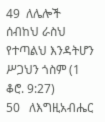49  ለሌሎች ሰብከህ ራስህ የተጣልህ እንዳትሆን ሥጋህን ጎስም (1 ቆሮ. 9:27)
50   ለእግዚአብሔር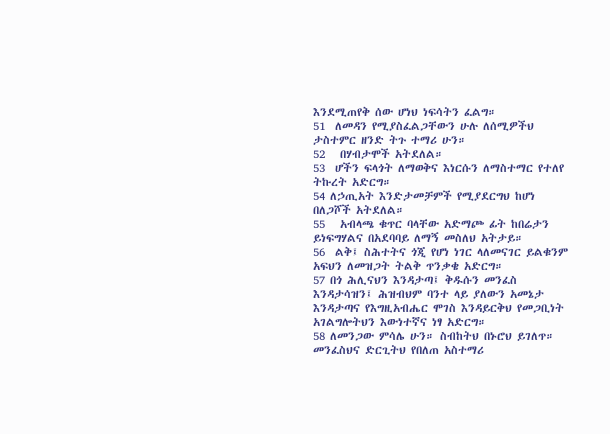እንደሚጠየቅ ሰው ሆነህ ነፍሳትን ፈልግ።
51  ለመዳን የሚያስፈልጋቸውን ሁሉ ለሰሚዎችህ  ታስተምር ዘንድ ትጉ ተማሪ ሁን።
52   በሃብታሞች አትደለል።
53  ሆችን ፍላጎት ለማወቅና እነርሱን ለማስተማር የተለየ ትኩረት አድርግ።
54 ለኃጢአት እንድታመቻምች የሚያደርግህ ከሆነ በለጋሾች አትደለል።
55   አብላጫ ቁጥር ባላቸው አድማጮ ፊት ከበሬታን ይነፍግሃልና በአደባባይ ለማኝ መስለህ አትታይ።
56  ልቅ፤ ስሕተትና ጎጂ የሆነ ነገር ላለመናገር ይልቁንም አፍህን ለመዝጋት ትልቅ ጥንቃቄ አድርግ።
57 በጎ ሕሊናህን እንዳታጣ፤ ቅዱሱን መንፈስ እንዳታሳዝን፤ ሕዝብህም ባንተ ላይ ያለውን አመኔታ እንዳታጣና የእግዚአብሔር ሞገስ እንዳይርቅህ የመጋቢነት አገልግሎትህን እውነተኛና ነፃ አድርግ።
58 ለመንጋው ምሳሌ ሁን። ስብከትህ በኑሮህ ይገለጥ። መንፈስህና ድርጊትህ የበለጠ አስተማሪ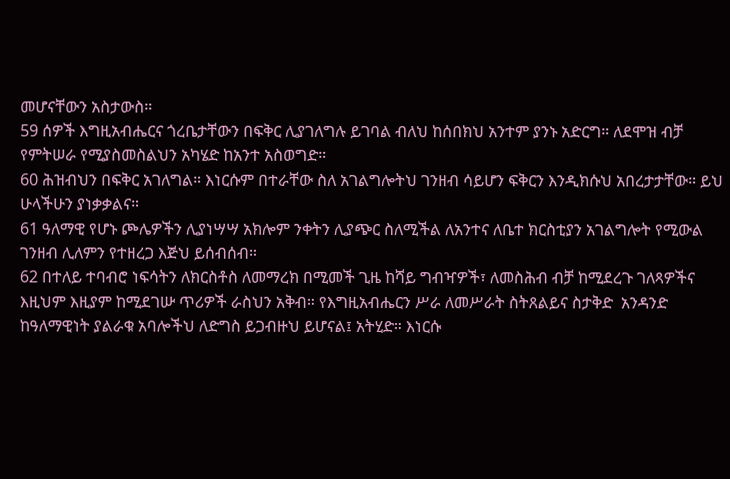መሆናቸውን አስታውስ።
59 ሰዎች እግዚአብሔርና ጎረቤታቸውን በፍቅር ሊያገለግሉ ይገባል ብለህ ከሰበክህ አንተም ያንኑ አድርግ። ለደሞዝ ብቻ የምትሠራ የሚያስመስልህን አካሄድ ከአንተ አስወግድ።
60 ሕዝብህን በፍቅር አገለግል። እነርሱም በተራቸው ስለ አገልግሎትህ ገንዘብ ሳይሆን ፍቅርን እንዲክሱህ አበረታታቸው። ይህ ሁላችሁን ያነቃቃልና።
61 ዓለማዊ የሆኑ ጮሌዎችን ሊያነሣሣ አክሎም ንቀትን ሊያጭር ስለሚችል ለአንተና ለቤተ ክርስቲያን አገልግሎት የሚውል ገንዘብ ሊለምን የተዘረጋ እጅህ ይሰብሰብ።
62 በተለይ ተባብሮ ነፍሳትን ለክርስቶስ ለመማረክ በሚመች ጊዜ ከሻይ ግብዣዎች፣ ለመስሕብ ብቻ ከሚደረጉ ገለጻዎችና እዚህም እዚያም ከሚደገሡ ጥሪዎች ራስህን አቅብ። የእግዚአብሔርን ሥራ ለመሥራት ስትጸልይና ስታቅድ  አንዳንድ ከዓለማዊነት ያልራቁ አባሎችህ ለድግስ ይጋብዙህ ይሆናል፤ አትሂድ። እነርሱ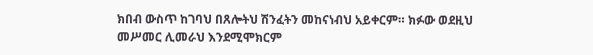ክበብ ውስጥ ከገባህ በጸሎትህ ሽንፈትን መከናነብህ አይቀርም። ክፉው ወደዚህ መሥመር ሊመራህ እንደሚሞክርም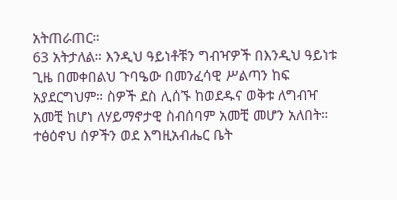አትጠራጠር።
63 አትታለል። እንዲህ ዓይነቶቹን ግብዣዎች በእንዲህ ዓይነቱ ጊዜ በመቀበልህ ጉባዔው በመንፈሳዊ ሥልጣን ከፍ አያደርግህም። ስዎች ደስ ሊሰኙ ከወደዱና ወቅቱ ለግብዣ አመቺ ከሆነ ለሃይማኖታዊ ስብሰባም አመቺ መሆን አለበት።  ተፅዕኖህ ሰዎችን ወደ እግዚአብሔር ቤት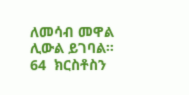ለመሳብ መዋል ሊውል ይገባል።
64  ክርስቶስን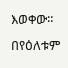እወቀው። በየዕለቱም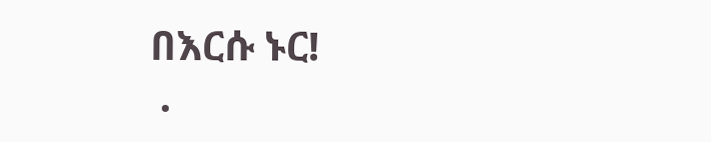በእርሱ ኑር!
 .